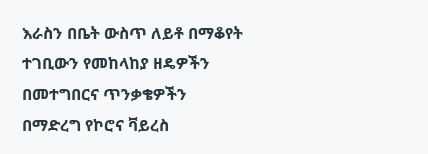እራስን በቤት ውስጥ ለይቶ በማቆየት ተገቢውን የመከላከያ ዘዴዎችን በመተግበርና ጥንቃቄዎችን በማድረግ የኮሮና ቫይረስ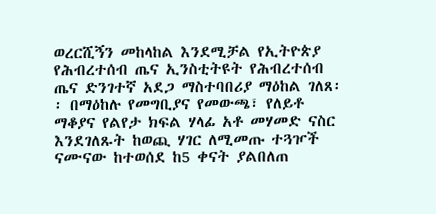ወረርሺኝን መከላከል እንደሚቻል የኢትዮጵያ የሕብረተሰብ ጤና ኢንስቲትዩት የሕብረተሰብ ጤና ድንገተኛ አደጋ ማስተባበሪያ ማዕከል ገለጸ፡፡ በማዕከሉ የመግቢያና የመውጫ፣ የለይቶ ማቆያና የልየታ ክፍል ሃላፊ አቶ መሃመድ ናስር እንደገለጹት ከወጪ ሃገር ለሚመጡ ተጓዦች ናሙናው ከተወሰደ ከ5 ቀናት ያልበለጠ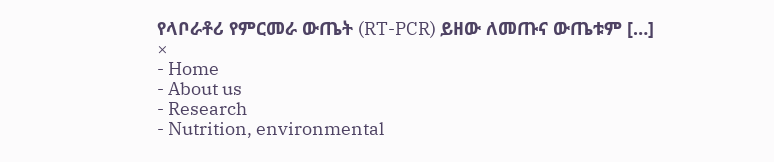የላቦራቶሪ የምርመራ ውጤት (RT-PCR) ይዘው ለመጡና ውጤቱም […]
×
- Home
- About us
- Research
- Nutrition, environmental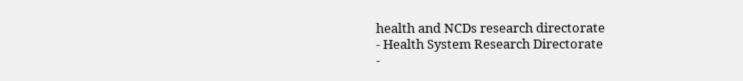health and NCDs research directorate
- Health System Research Directorate
-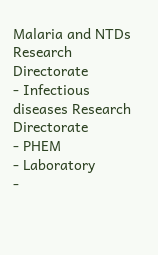Malaria and NTDs Research Directorate
- Infectious diseases Research Directorate
- PHEM
- Laboratory
-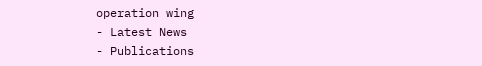operation wing
- Latest News
- Publications